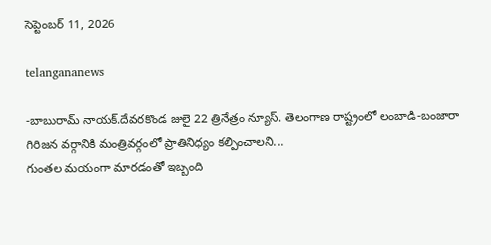సెప్టెంబర్ 11, 2026

telangananews

-బాబురామ్ నాయక్.దేవరకొండ జులై 22 త్రినేత్రం న్యూస్. తెలంగాణ రాష్ట్రంలో లంబాడి-బంజారా గిరిజన వర్గానికి మంత్రివర్గంలో ప్రాతినిధ్యం కల్పించాలని...
గుంతల మయంగా మారడంతో ఇబ్బంది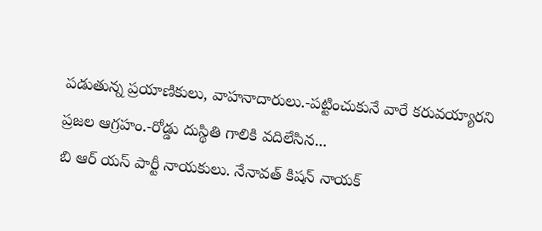పడుతున్న ప్రయాణికులు, వాహనాదారులు.-పట్టించుకునే వారే కరువయ్యారని ప్రజల ఆగ్రహం.-రోడ్డు దుస్థితి గాలికి వదిలేసిన...
బి ఆర్ యస్ పార్టీ నాయకులు. నేనావత్ కిషన్ నాయక్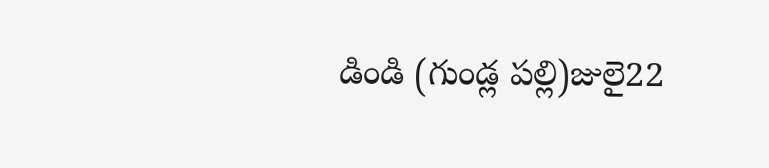డిండి (గుండ్ల పల్లి)జులై22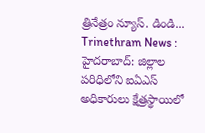త్రినేత్రం న్యూస్. డిండి...
Trinethram News : హైదరాబాద్‌: జిల్లాల పరిధిలోని ఐఏఎస్‌ అధికారులు క్షేత్రస్థాయిలో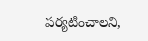పర్యటించాలని,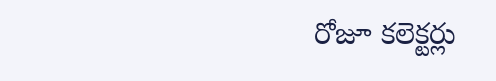రోజూ కలెక్టర్లు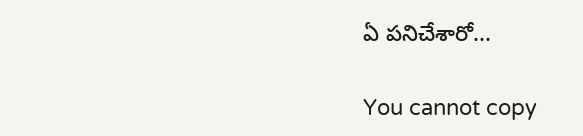ఏ పనిచేశారో...

You cannot copy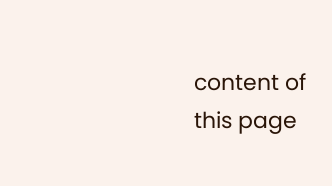content of this page